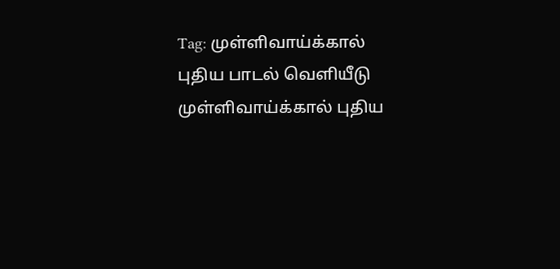Tag: முள்ளிவாய்க்கால் புதிய பாடல் வெளியீடு
முள்ளிவாய்க்கால் புதிய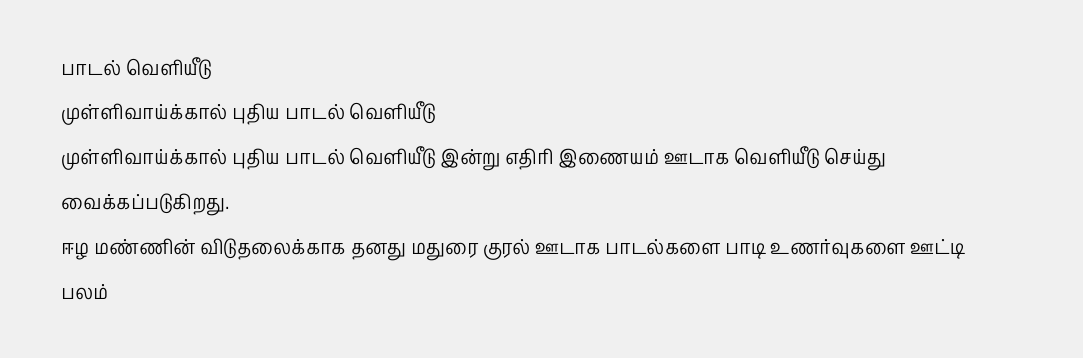பாடல் வெளியீடு
முள்ளிவாய்க்கால் புதிய பாடல் வெளியீடு
முள்ளிவாய்க்கால் புதிய பாடல் வெளியீடு இன்று எதிரி இணையம் ஊடாக வெளியீடு செய்து வைக்கப்படுகிறது.
ஈழ மண்ணின் விடுதலைக்காக தனது மதுரை குரல் ஊடாக பாடல்களை பாடி உணர்வுகளை ஊட்டி பலம்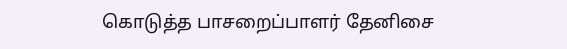கொடுத்த பாசறைப்பாளர் தேனிசை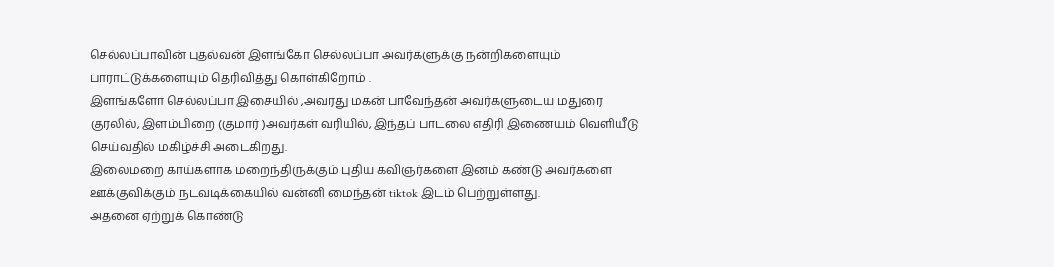செல்லப்பாவின் புதல்வன் இளங்கோ செல்லப்பா அவர்களுக்கு நன்றிகளையும் பாராட்டுக்களையும் தெரிவித்து கொள்கிறோம் .
இளங்களோ செல்லப்பா இசையில் ,அவரது மகன் பாவேந்தன் அவர்களுடைய மதுரை குரலில், இளம்பிறை (குமார் )அவர்கள் வரியில், இந்தப் பாடலை எதிரி இணையம் வெளியீடு செய்வதில் மகிழ்ச்சி அடைகிறது.
இலைமறை காய்களாக மறைந்திருக்கும் புதிய கவிஞர்களை இனம் கண்டு அவர்களை ஊக்குவிக்கும் நடவடிக்கையில் வன்னி மைந்தன் tiktok இடம் பெற்றுள்ளது.
அதனை ஏற்றுக் கொண்டு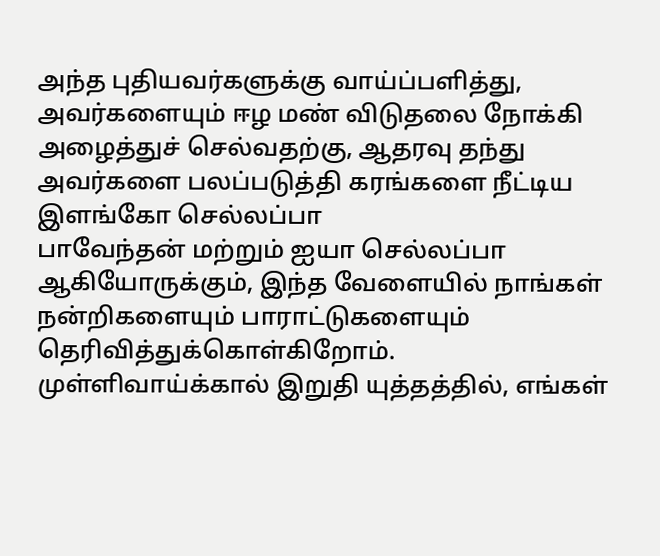அந்த புதியவர்களுக்கு வாய்ப்பளித்து, அவர்களையும் ஈழ மண் விடுதலை நோக்கி அழைத்துச் செல்வதற்கு, ஆதரவு தந்து அவர்களை பலப்படுத்தி கரங்களை நீட்டிய இளங்கோ செல்லப்பா
பாவேந்தன் மற்றும் ஐயா செல்லப்பா ஆகியோருக்கும், இந்த வேளையில் நாங்கள் நன்றிகளையும் பாராட்டுகளையும் தெரிவித்துக்கொள்கிறோம்.
முள்ளிவாய்க்கால் இறுதி யுத்தத்தில், எங்கள்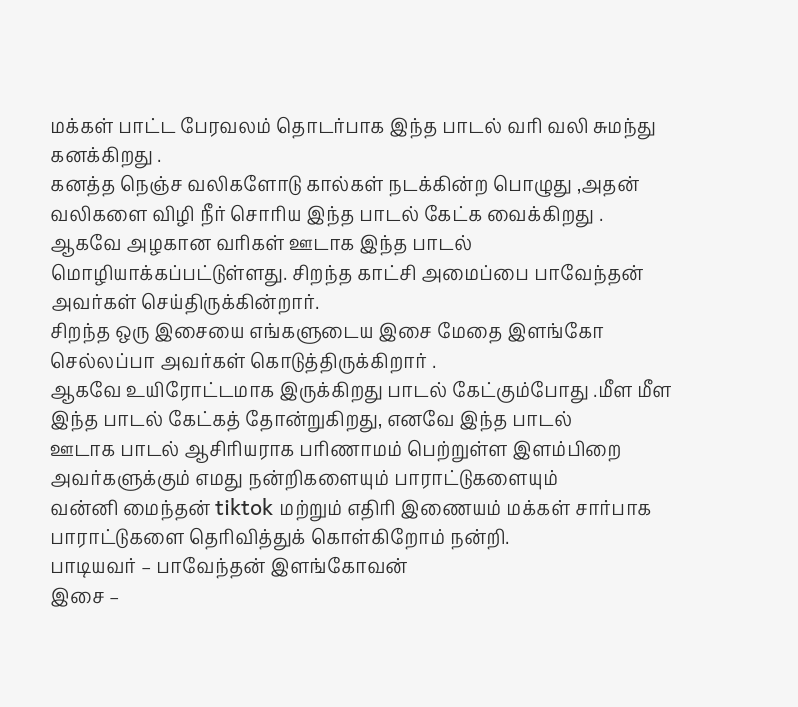மக்கள் பாட்ட பேரவலம் தொடர்பாக இந்த பாடல் வரி வலி சுமந்து கனக்கிறது .
கனத்த நெஞ்ச வலிகளோடு கால்கள் நடக்கின்ற பொழுது ,அதன் வலிகளை விழி நீர் சொரிய இந்த பாடல் கேட்க வைக்கிறது .
ஆகவே அழகான வரிகள் ஊடாக இந்த பாடல் மொழியாக்கப்பட்டுள்ளது. சிறந்த காட்சி அமைப்பை பாவேந்தன் அவர்கள் செய்திருக்கின்றார்.
சிறந்த ஒரு இசையை எங்களுடைய இசை மேதை இளங்கோ செல்லப்பா அவர்கள் கொடுத்திருக்கிறார் .
ஆகவே உயிரோட்டமாக இருக்கிறது பாடல் கேட்கும்போது .மீள மீள இந்த பாடல் கேட்கத் தோன்றுகிறது, எனவே இந்த பாடல்
ஊடாக பாடல் ஆசிரியராக பரிணாமம் பெற்றுள்ள இளம்பிறை அவர்களுக்கும் எமது நன்றிகளையும் பாராட்டுகளையும்
வன்னி மைந்தன் tiktok மற்றும் எதிரி இணையம் மக்கள் சார்பாக பாராட்டுகளை தெரிவித்துக் கொள்கிறோம் நன்றி.
பாடியவர் – பாவேந்தன் இளங்கோவன்
இசை –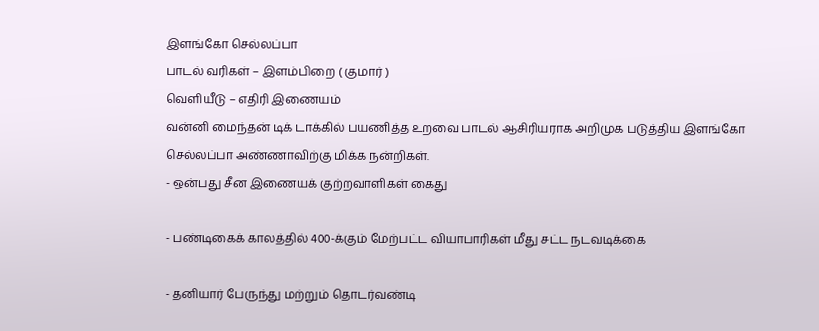இளங்கோ செல்லப்பா
பாடல் வரிகள் – இளம்பிறை ( குமார் )
வெளியீடு – எதிரி இணையம்
வன்னி மைந்தன் டிக் டாக்கில் பயணித்த உறவை பாடல் ஆசிரியராக அறிமுக படுத்திய இளங்கோ செல்லப்பா அண்ணாவிற்கு மிக்க நன்றிகள்.
- ஒன்பது சீன இணையக் குற்றவாளிகள் கைது

- பண்டிகைக் காலத்தில் 400-க்கும் மேற்பட்ட வியாபாரிகள் மீது சட்ட நடவடிக்கை

- தனியார் பேருந்து மற்றும் தொடர்வண்டி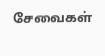சேவைகள்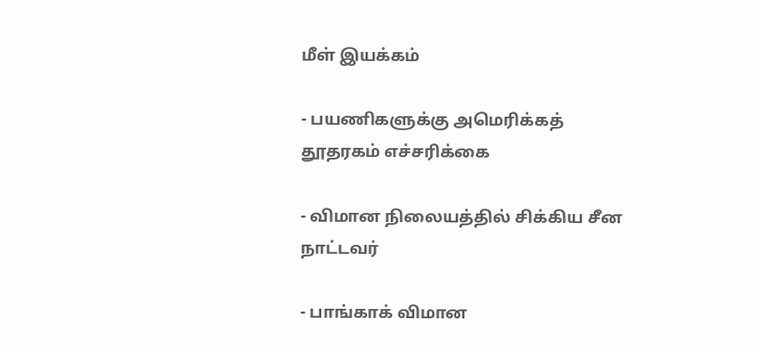மீள் இயக்கம்

- பயணிகளுக்கு அமெரிக்கத் தூதரகம் எச்சரிக்கை

- விமான நிலையத்தில் சிக்கிய சீன நாட்டவர்

- பாங்காக் விமான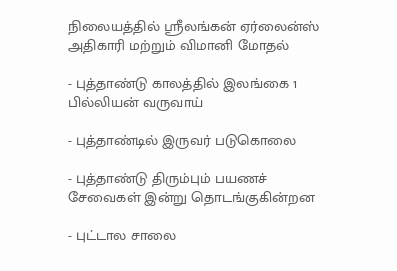நிலையத்தில் ஸ்ரீலங்கன் ஏர்லைன்ஸ் அதிகாரி மற்றும் விமானி மோதல்

- புத்தாண்டு காலத்தில் இலங்கை 1 பில்லியன் வருவாய்

- புத்தாண்டில் இருவர் படுகொலை

- புத்தாண்டு திரும்பும் பயணச் சேவைகள் இன்று தொடங்குகின்றன

- புட்டால சாலை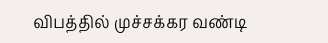விபத்தில் முச்சக்கர வண்டி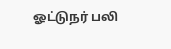ஓட்டுநர் பலி